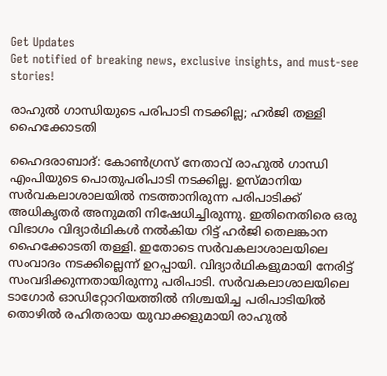Get Updates
Get notified of breaking news, exclusive insights, and must-see stories!

രാഹുല്‍ ഗാന്ധിയുടെ പരിപാടി നടക്കില്ല; ഹര്‍ജി തള്ളി ഹൈക്കോടതി

ഹൈദരാബാദ്: കോണ്‍ഗ്രസ് നേതാവ് രാഹുല്‍ ഗാന്ധി എംപിയുടെ പൊതുപരിപാടി നടക്കില്ല. ഉസ്മാനിയ സര്‍വകലാശാലയില്‍ നടത്താനിരുന്ന പരിപാടിക്ക് അധികൃതര്‍ അനുമതി നിഷേധിച്ചിരുന്നു. ഇതിനെതിരെ ഒരു വിഭാഗം വിദ്യാര്‍ഥികള്‍ നല്‍കിയ റിട്ട് ഹര്‍ജി തെലങ്കാന ഹൈക്കോടതി തള്ളി. ഇതോടെ സര്‍വകലാശാലയിലെ സംവാദം നടക്കില്ലെന്ന് ഉറപ്പായി. വിദ്യാര്‍ഥികളുമായി നേരിട്ട് സംവദിക്കുന്നതായിരുന്നു പരിപാടി. സര്‍വകലാശാലയിലെ ടാഗോര്‍ ഓഡിറ്റോറിയത്തില്‍ നിശ്ചയിച്ച പരിപാടിയില്‍ തൊഴില്‍ രഹിതരായ യുവാക്കളുമായി രാഹുല്‍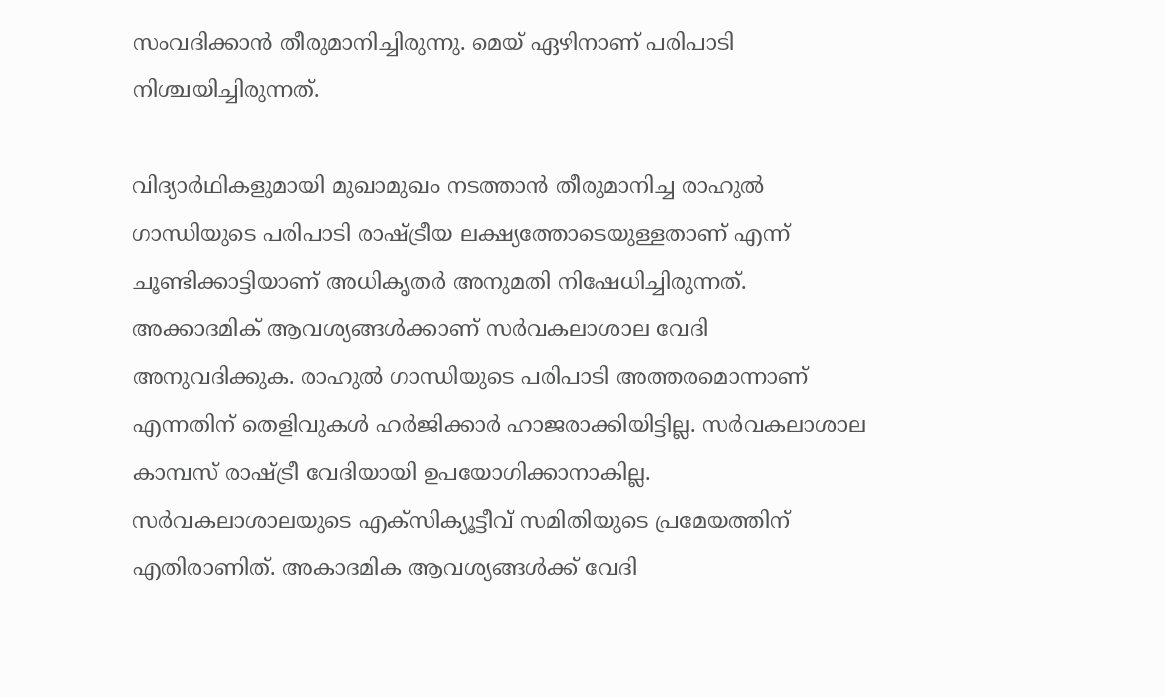സംവദിക്കാന്‍ തീരുമാനിച്ചിരുന്നു. മെയ് ഏഴിനാണ് പരിപാടി നിശ്ചയിച്ചിരുന്നത്.

വിദ്യാര്‍ഥികളുമായി മുഖാമുഖം നടത്താന്‍ തീരുമാനിച്ച രാഹുല്‍ ഗാന്ധിയുടെ പരിപാടി രാഷ്ട്രീയ ലക്ഷ്യത്തോടെയുള്ളതാണ് എന്ന് ചൂണ്ടിക്കാട്ടിയാണ് അധികൃതര്‍ അനുമതി നിഷേധിച്ചിരുന്നത്. അക്കാദമിക് ആവശ്യങ്ങള്‍ക്കാണ് സര്‍വകലാശാല വേദി അനുവദിക്കുക. രാഹുല്‍ ഗാന്ധിയുടെ പരിപാടി അത്തരമൊന്നാണ് എന്നതിന് തെളിവുകള്‍ ഹര്‍ജിക്കാര്‍ ഹാജരാക്കിയിട്ടില്ല. സര്‍വകലാശാല കാമ്പസ് രാഷ്ട്രീ വേദിയായി ഉപയോഗിക്കാനാകില്ല. സര്‍വകലാശാലയുടെ എക്‌സിക്യൂട്ടീവ് സമിതിയുടെ പ്രമേയത്തിന് എതിരാണിത്. അകാദമിക ആവശ്യങ്ങള്‍ക്ക് വേദി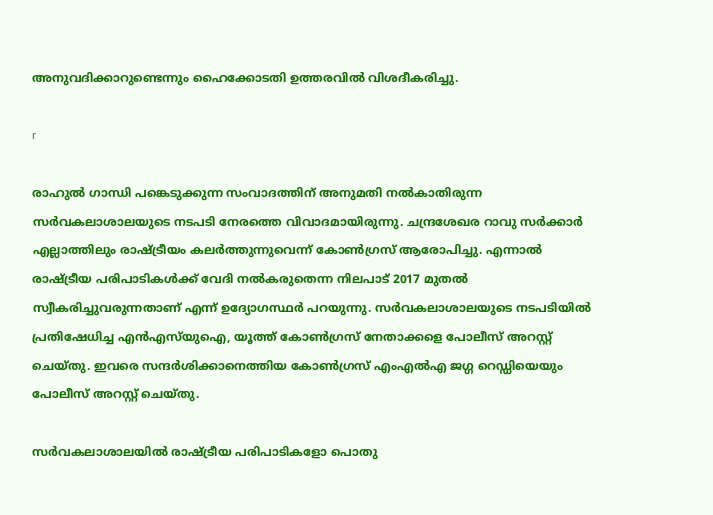അനുവദിക്കാറുണ്ടെന്നും ഹൈക്കോടതി ഉത്തരവില്‍ വിശദീകരിച്ചു.

r

രാഹുല്‍ ഗാന്ധി പങ്കെടുക്കുന്ന സംവാദത്തിന് അനുമതി നല്‍കാതിരുന്ന സര്‍വകലാശാലയുടെ നടപടി നേരത്തെ വിവാദമായിരുന്നു. ചന്ദ്രശേഖര റാവു സര്‍ക്കാര്‍ എല്ലാത്തിലും രാഷ്ട്രീയം കലര്‍ത്തുന്നുവെന്ന് കോണ്‍ഗ്രസ് ആരോപിച്ചു. എന്നാല്‍ രാഷ്ട്രീയ പരിപാടികള്‍ക്ക് വേദി നല്‍കരുതെന്ന നിലപാട് 2017 മുതല്‍ സ്വീകരിച്ചുവരുന്നതാണ് എന്ന് ഉദ്യോഗസ്ഥര്‍ പറയുന്നു. സര്‍വകലാശാലയുടെ നടപടിയില്‍ പ്രതിഷേധിച്ച എന്‍എസ്‌യുഐ, യൂത്ത് കോണ്‍ഗ്രസ് നേതാക്കളെ പോലീസ് അറസ്റ്റ് ചെയ്തു. ഇവരെ സന്ദര്‍ശിക്കാനെത്തിയ കോണ്‍ഗ്രസ് എംഎല്‍എ ജഗ്ഗ റെഡ്ഡിയെയും പോലീസ് അറസ്റ്റ് ചെയ്തു.

സര്‍വകലാശാലയില്‍ രാഷ്ട്രീയ പരിപാടികളോ പൊതു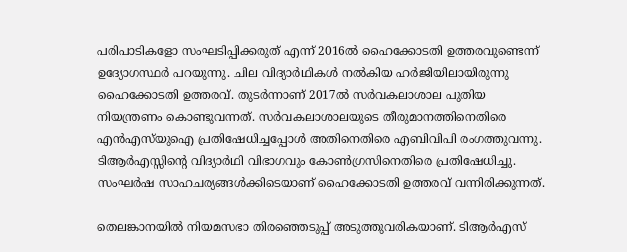പരിപാടികളോ സംഘടിപ്പിക്കരുത് എന്ന് 2016ല്‍ ഹൈക്കോടതി ഉത്തരവുണ്ടെന്ന് ഉദ്യോഗസ്ഥര്‍ പറയുന്നു. ചില വിദ്യാര്‍ഥികള്‍ നല്‍കിയ ഹര്‍ജിയിലായിരുന്നു ഹൈക്കോടതി ഉത്തരവ്. തുടര്‍ന്നാണ് 2017ല്‍ സര്‍വകലാശാല പുതിയ നിയന്ത്രണം കൊണ്ടുവന്നത്. സര്‍വകലാശാലയുടെ തീരുമാനത്തിനെതിരെ എന്‍എസ്‌യുഐ പ്രതിഷേധിച്ചപ്പോള്‍ അതിനെതിരെ എബിവിപി രംഗത്തുവന്നു. ടിആര്‍എസ്സിന്റെ വിദ്യാര്‍ഥി വിഭാഗവും കോണ്‍ഗ്രസിനെതിരെ പ്രതിഷേധിച്ചു. സംഘര്‍ഷ സാഹചര്യങ്ങള്‍ക്കിടെയാണ് ഹൈക്കോടതി ഉത്തരവ് വന്നിരിക്കുന്നത്.

തെലങ്കാനയില്‍ നിയമസഭാ തിരഞ്ഞെടുപ്പ് അടുത്തുവരികയാണ്. ടിആര്‍എസ്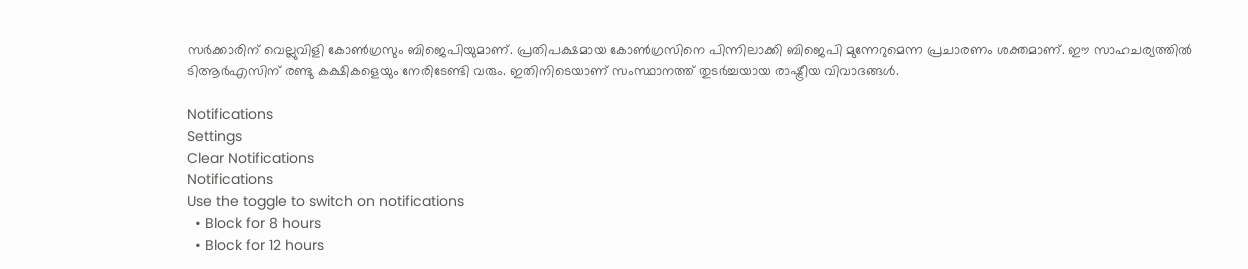സര്‍ക്കാരിന് വെല്ലുവിളി കോണ്‍ഗ്രസും ബിജെപിയുമാണ്. പ്രതിപക്ഷമായ കോണ്‍ഗ്രസിനെ പിന്നിലാക്കി ബിജെപി മുന്നേറുമെന്ന പ്രചാരണം ശക്തമാണ്. ഈ സാഹചര്യത്തില്‍ ടിആര്‍എസിന് രണ്ടു കക്ഷികളെയും നേരിടേണ്ടി വരും. ഇതിനിടെയാണ് സംസ്ഥാനത്ത് തുടര്‍ച്ചയായ രാഷ്ട്രീയ വിവാദങ്ങള്‍.

Notifications
Settings
Clear Notifications
Notifications
Use the toggle to switch on notifications
  • Block for 8 hours
  • Block for 12 hours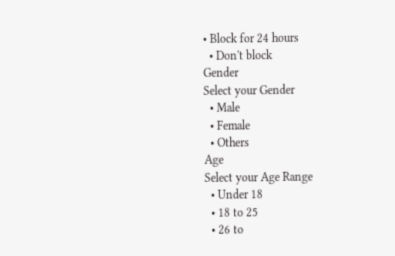• Block for 24 hours
  • Don't block
Gender
Select your Gender
  • Male
  • Female
  • Others
Age
Select your Age Range
  • Under 18
  • 18 to 25
  • 26 to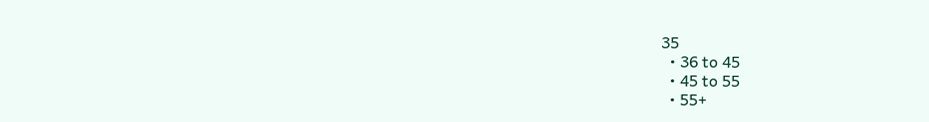35
  • 36 to 45
  • 45 to 55
  • 55+